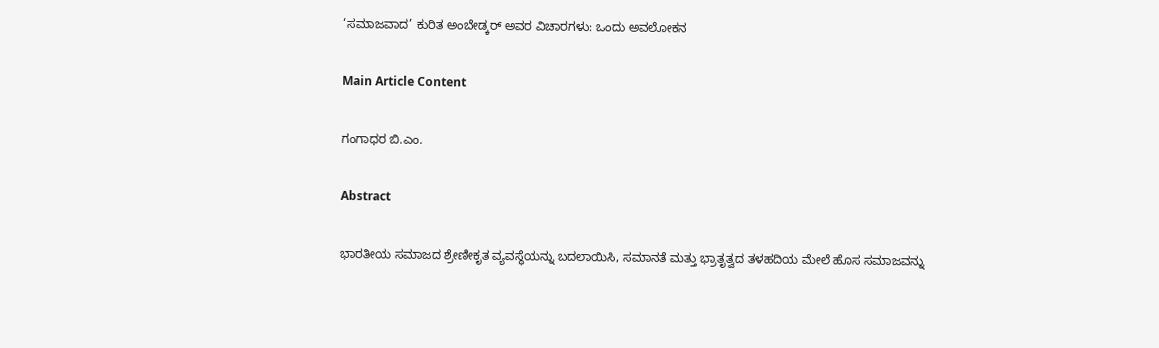‘ಸಮಾಜವಾದ’ ಕುರಿತ ಅಂಬೇಡ್ಕರ್ ಅವರ ವಿಚಾರಗಳು: ಒಂದು ಅವಲೋಕನ

Main Article Content

ಗಂಗಾಧರ ಬಿ.ಎಂ.

Abstract

ಭಾರತೀಯ ಸಮಾಜದ ಶ್ರೇಣೀಕೃತ ವ್ಯವಸ್ಥೆಯನ್ನು ಬದಲಾಯಿಸಿ, ಸಮಾನತೆ ಮತ್ತು ಭ್ರಾತೃತ್ವದ ತಳಹದಿಯ ಮೇಲೆ ಹೊಸ ಸಮಾಜವನ್ನು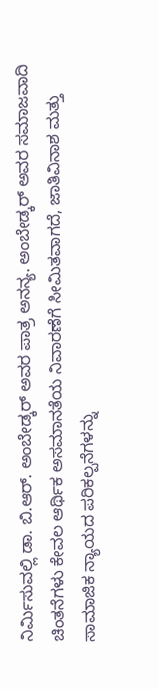ನಿರ್ಮಿಸುವಲ್ಲಿ ಡಾ. ಬಿ.ಆರ್. ಅಂಬೇಡ್ಕರ್ ಅವರ ಪಾತ್ರ ಅನನ್ಯ. ಅಂಬೇಡ್ಕರ್ ಅವರ ಸಮಾಜವಾದಿ ಚಿಂತನೆಗಳು ಕೇವಲ ಆರ್ಥಿಕ ಅಸಮಾನತೆಯ ನಿವಾರಣೆಗೆ ಸೀಮಿತವಾಗದೆ, ಜಾತಿವಿನಾಶ ಮತ್ತು ಸಾಮಾಜಿಕ ನ್ಯಾಯದ ಪರಿಕಲ್ಪನೆಗಳನ್ನು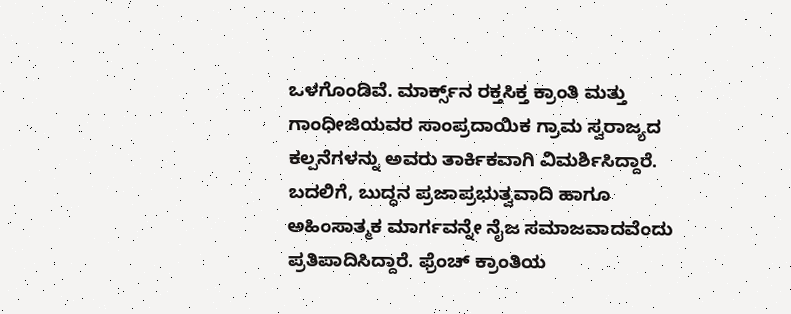ಒಳಗೊಂಡಿವೆ. ಮಾರ್ಕ್ಸ್‌ನ ರಕ್ತಸಿಕ್ತ ಕ್ರಾಂತಿ ಮತ್ತು ಗಾಂಧೀಜಿಯವರ ಸಾಂಪ್ರದಾಯಿಕ ಗ್ರಾಮ ಸ್ವರಾಜ್ಯದ ಕಲ್ಪನೆಗಳನ್ನು ಅವರು ತಾರ್ಕಿಕವಾಗಿ ವಿಮರ್ಶಿಸಿದ್ದಾರೆ. ಬದಲಿಗೆ, ಬುದ್ಧನ ಪ್ರಜಾಪ್ರಭುತ್ವವಾದಿ ಹಾಗೂ ಅಹಿಂಸಾತ್ಮಕ ಮಾರ್ಗವನ್ನೇ ನೈಜ ಸಮಾಜವಾದವೆಂದು ಪ್ರತಿಪಾದಿಸಿದ್ದಾರೆ. ಫ್ರೆಂಚ್ ಕ್ರಾಂತಿಯ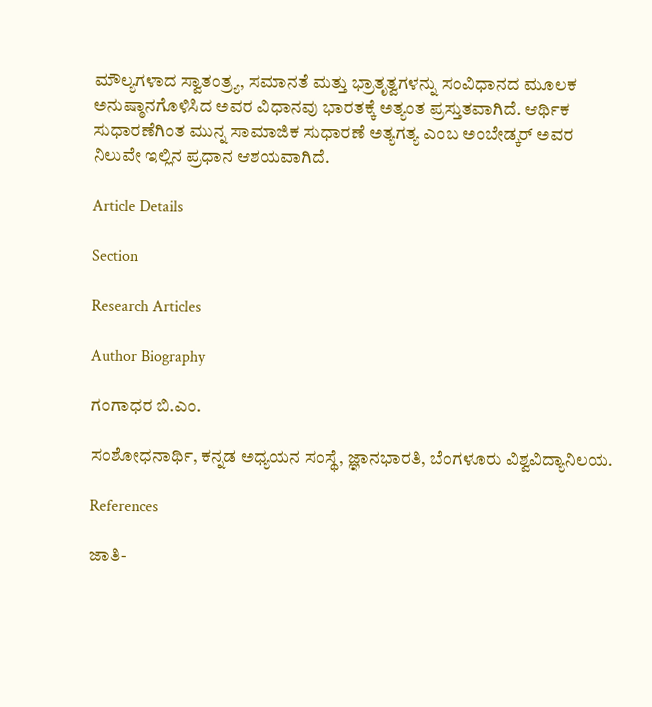ಮೌಲ್ಯಗಳಾದ ಸ್ವಾತಂತ್ರ್ಯ, ಸಮಾನತೆ ಮತ್ತು ಭ್ರಾತೃತ್ವಗಳನ್ನು ಸಂವಿಧಾನದ ಮೂಲಕ ಅನುಷ್ಠಾನಗೊಳಿಸಿದ ಅವರ ವಿಧಾನವು ಭಾರತಕ್ಕೆ ಅತ್ಯಂತ ಪ್ರಸ್ತುತವಾಗಿದೆ. ಆರ್ಥಿಕ ಸುಧಾರಣೆಗಿಂತ ಮುನ್ನ ಸಾಮಾಜಿಕ ಸುಧಾರಣೆ ಅತ್ಯಗತ್ಯ ಎಂಬ ಅಂಬೇಡ್ಕರ್ ಅವರ ನಿಲುವೇ ಇಲ್ಲಿನ ಪ್ರಧಾನ ಆಶಯವಾಗಿದೆ.

Article Details

Section

Research Articles

Author Biography

ಗಂಗಾಧರ ಬಿ.ಎಂ.

ಸಂಶೋಧನಾರ್ಥಿ, ಕನ್ನಡ ಅಧ್ಯಯನ ಸಂಸ್ಥೆ, ಜ್ಞಾನಭಾರತಿ, ಬೆಂಗಳೂರು ವಿಶ್ವವಿದ್ಯಾನಿಲಯ.

References

ಜಾತಿ-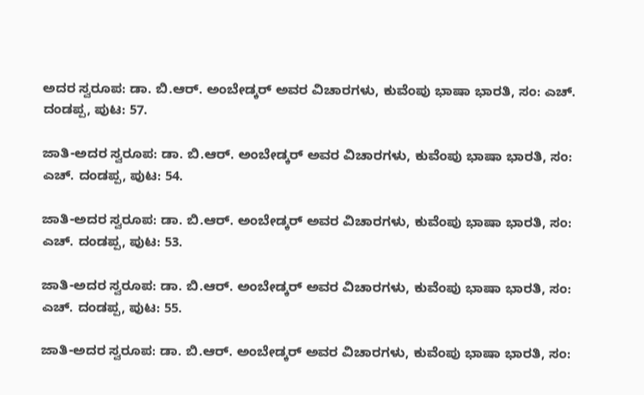ಅದರ ಸ್ವರೂಪ: ಡಾ. ಬಿ.ಆರ್. ಅಂಬೇಡ್ಕರ್ ಅವರ ವಿಚಾರಗಳು, ಕುವೆಂಪು ಭಾಷಾ ಭಾರತಿ, ಸಂ: ಎಚ್. ದಂಡಪ್ಪ, ಪುಟ: 57.

ಜಾತಿ-ಅದರ ಸ್ವರೂಪ: ಡಾ. ಬಿ.ಆರ್. ಅಂಬೇಡ್ಕರ್ ಅವರ ವಿಚಾರಗಳು, ಕುವೆಂಪು ಭಾಷಾ ಭಾರತಿ, ಸಂ: ಎಚ್. ದಂಡಪ್ಪ, ಪುಟ: 54.

ಜಾತಿ-ಅದರ ಸ್ವರೂಪ: ಡಾ. ಬಿ.ಆರ್. ಅಂಬೇಡ್ಕರ್ ಅವರ ವಿಚಾರಗಳು, ಕುವೆಂಪು ಭಾಷಾ ಭಾರತಿ, ಸಂ: ಎಚ್. ದಂಡಪ್ಪ, ಪುಟ: 53.

ಜಾತಿ-ಅದರ ಸ್ವರೂಪ: ಡಾ. ಬಿ.ಆರ್. ಅಂಬೇಡ್ಕರ್ ಅವರ ವಿಚಾರಗಳು, ಕುವೆಂಪು ಭಾಷಾ ಭಾರತಿ, ಸಂ: ಎಚ್. ದಂಡಪ್ಪ, ಪುಟ: 55.

ಜಾತಿ-ಅದರ ಸ್ವರೂಪ: ಡಾ. ಬಿ.ಆರ್. ಅಂಬೇಡ್ಕರ್ ಅವರ ವಿಚಾರಗಳು, ಕುವೆಂಪು ಭಾಷಾ ಭಾರತಿ, ಸಂ: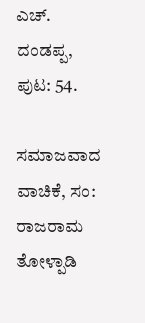ಎಚ್. ದಂಡಪ್ಪ, ಪುಟ: 54.

ಸಮಾಜವಾದ ವಾಚಿಕೆ, ಸಂ: ರಾಜರಾಮ ತೋಳ್ಪಾಡಿ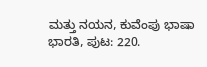ಮತ್ತು ನಯನ, ಕುವೆಂಪು ಭಾಷಾ ಭಾರತಿ, ಪುಟ: 220.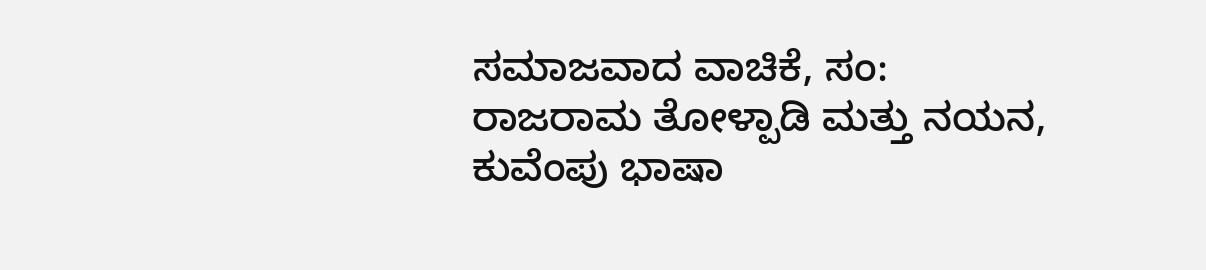ಸಮಾಜವಾದ ವಾಚಿಕೆ, ಸಂ: ರಾಜರಾಮ ತೋಳ್ಪಾಡಿ ಮತ್ತು ನಯನ, ಕುವೆಂಪು ಭಾಷಾ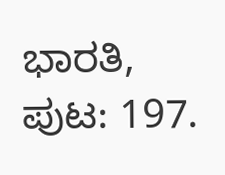ಭಾರತಿ, ಪುಟ: 197.